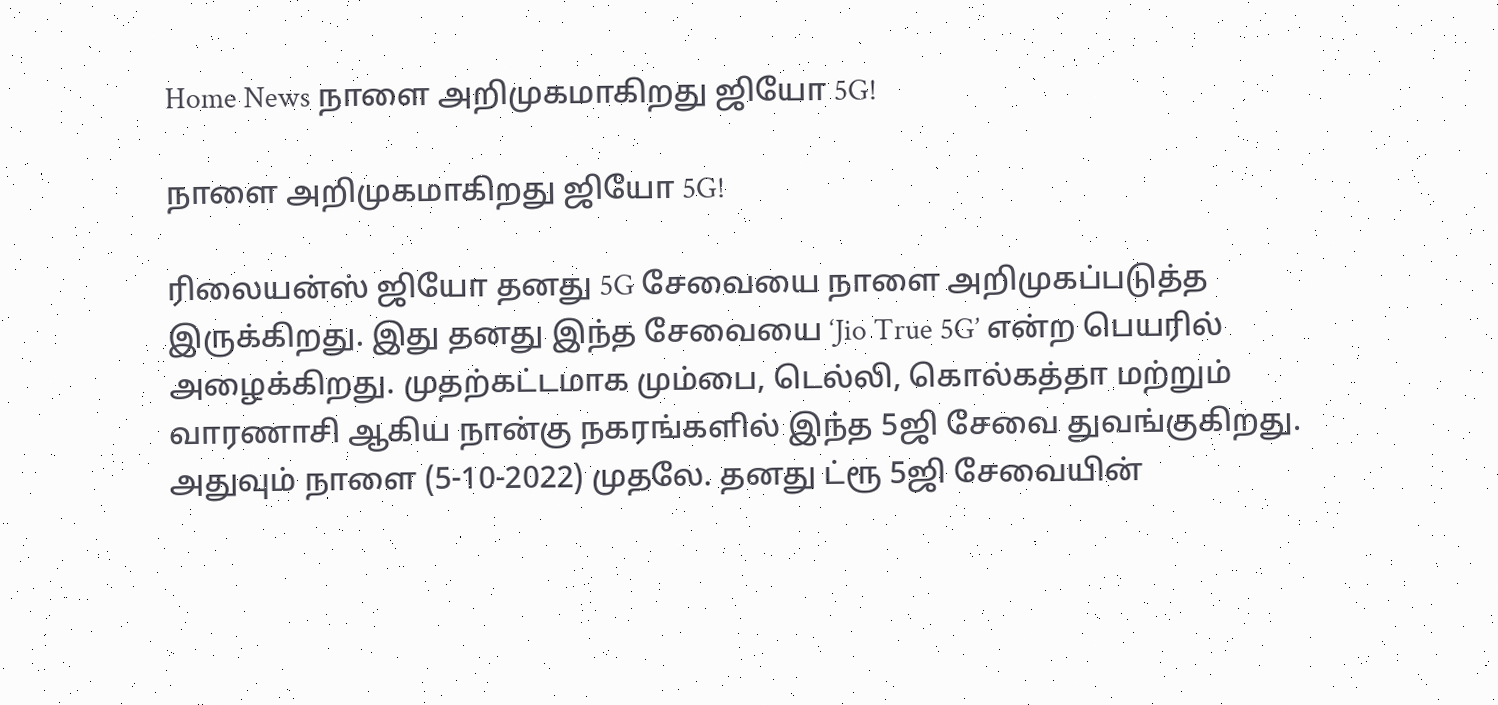Home News நாளை அறிமுகமாகிறது ஜியோ 5G!

நாளை அறிமுகமாகிறது ஜியோ 5G!

ரிலையன்ஸ் ஜியோ தனது 5G சேவையை நாளை அறிமுகப்படுத்த இருக்கிறது. இது தனது இந்த சேவையை ‘Jio True 5G’ என்ற பெயரில் அழைக்கிறது. முதற்கட்டமாக மும்பை, டெல்லி, கொல்கத்தா மற்றும் வாரணாசி ஆகிய நான்கு நகரங்களில் இந்த 5ஜி சேவை துவங்குகிறது. அதுவும் நாளை (5-10-2022) முதலே. தனது ட்ரூ 5ஜி சேவையின்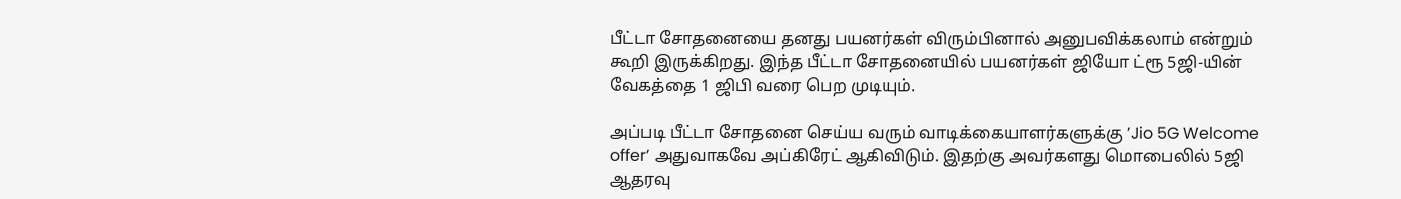பீட்டா சோதனையை தனது பயனர்கள் விரும்பினால் அனுபவிக்கலாம் என்றும் கூறி இருக்கிறது. இந்த பீட்டா சோதனையில் பயனர்கள் ஜியோ ட்ரூ 5ஜி-யின் வேகத்தை 1 ஜிபி வரை பெற முடியும்.

அப்படி பீட்டா சோதனை செய்ய வரும் வாடிக்கையாளர்களுக்கு ’Jio 5G Welcome offer’ அதுவாகவே அப்கிரேட் ஆகிவிடும். இதற்கு அவர்களது மொபைலில் 5ஜி ஆதரவு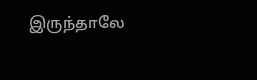இருந்தாலே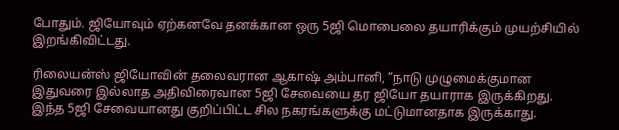போதும். ஜியோவும் ஏற்கனவே தனக்கான ஒரு 5ஜி மொபைலை தயாரிக்கும் முயற்சியில் இறங்கிவிட்டது.

ரிலையன்ஸ் ஜியோவின் தலைவரான ஆகாஷ் அம்பானி, “நாடு முழுமைக்குமான இதுவரை இல்லாத அதிவிரைவான 5ஜி சேவையை தர ஜியோ தயாராக இருக்கிறது. இந்த 5ஜி சேவையானது குறிப்பிட்ட சில நகரங்களுக்கு மட்டுமானதாக இருக்காது.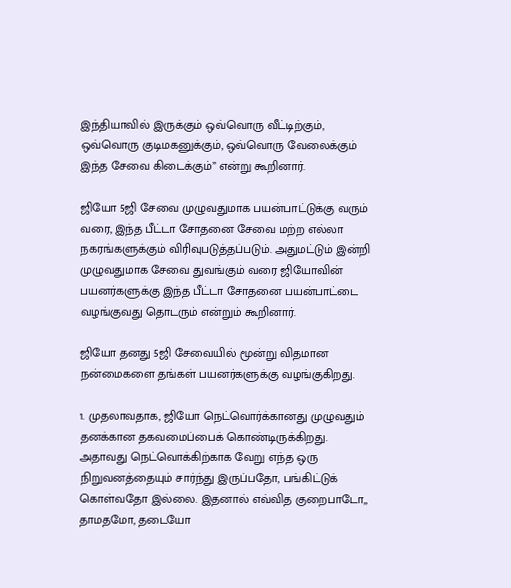இந்தியாவில் இருக்கும் ஒவ்வொரு வீட்டிற்கும், ஒவ்வொரு குடிமகனுக்கும், ஒவ்வொரு வேலைக்கும் இந்த சேவை கிடைக்கும்” என்று கூறினார்.

ஜியோ 5ஜி சேவை முழுவதுமாக பயன்பாட்டுக்கு வரும் வரை, இந்த பீட்டா சோதனை சேவை மற்ற எல்லா நகரங்களுக்கும் விரிவுபடுத்தப்படும். அதுமட்டும் இன்றி முழுவதுமாக சேவை துவங்கும் வரை ஜியோவின் பயனர்களுக்கு இந்த பீட்டா சோதனை பயன்பாட்டை வழங்குவது தொடரும் என்றும் கூறினார்.

ஜியோ தனது 5ஜி சேவையில் மூன்று விதமான நன்மைகளை தங்கள் பயனர்களுக்கு வழங்குகிறது.

1. முதலாவதாக, ஜியோ நெட்வொர்க்கானது முழுவதும் தனக்கான தகவமைப்பைக் கொண்டிருக்கிறது. அதாவது நெட்வொக்கிற்காக வேறு எந்த ஒரு நிறுவனத்தையும் சார்ந்து இருப்பதோ, பங்கிட்டுக் கொள்வதோ இல்லை. இதனால் எவ்வித குறைபாடோ,, தாமதமோ, தடையோ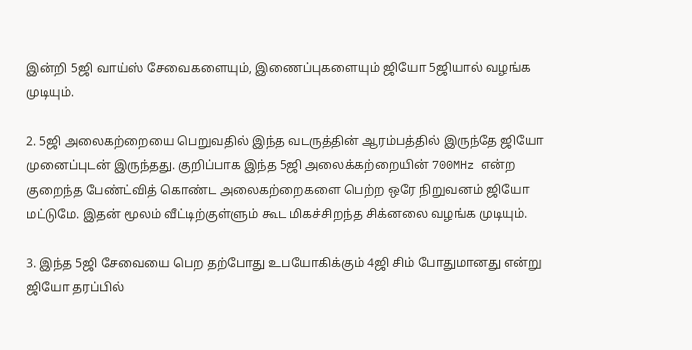இன்றி 5ஜி வாய்ஸ் சேவைகளையும், இணைப்புகளையும் ஜியோ 5ஜியால் வழங்க முடியும்.

2. 5ஜி அலைகற்றையை பெறுவதில் இந்த வடருத்தின் ஆரம்பத்தில் இருந்தே ஜியோ முனைப்புடன் இருந்தது. குறிப்பாக இந்த 5ஜி அலைக்கற்றையின் 700MHz என்ற குறைந்த பேண்ட்வித் கொண்ட அலைகற்றைகளை பெற்ற ஒரே நிறுவனம் ஜியோ மட்டுமே. இதன் மூலம் வீட்டிற்குள்ளும் கூட மிகச்சிறந்த சிக்னலை வழங்க முடியும்.

3. இந்த 5ஜி சேவையை பெற தற்போது உபயோகிக்கும் 4ஜி சிம் போதுமானது என்று ஜியோ தரப்பில்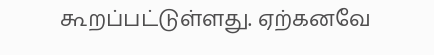கூறப்பட்டுள்ளது. ஏற்கனவே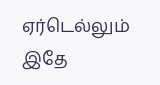ஏர்டெல்லும் இதே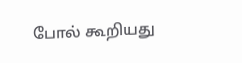போல் கூறியது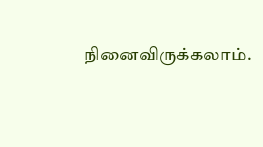நினைவிருக்கலாம்.